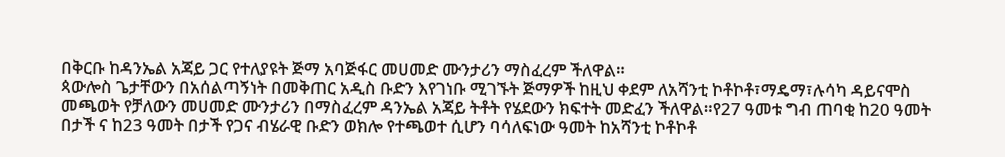በቅርቡ ከዳንኤል አጃይ ጋር የተለያዩት ጅማ አባጅፋር መሀመድ ሙንታሪን ማስፈረም ችለዋል።
ጳውሎስ ጌታቸውን በአሰልጣኝነት በመቅጠር አዲስ ቡድን እየገነቡ ሚገኙት ጅማዎች ከዚህ ቀደም ለአሻንቲ ኮቶኮቶ፣ማዴማ፣ሉሳካ ዳይናሞስ መጫወት የቻለውን መሀመድ ሙንታሪን በማስፈረም ዳንኤል አጃይ ትቶት የሄደውን ክፍተት መድፈን ችለዋል።የ27 ዓመቱ ግብ ጠባቂ ከ20 ዓመት በታች ና ከ23 ዓመት በታች የጋና ብሄራዊ ቡድን ወክሎ የተጫወተ ሲሆን ባሳለፍነው ዓመት ከአሻንቲ ኮቶኮቶ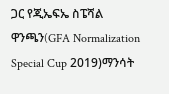ጋር የጂኤፍኤ ስፔሻል ዋንጫን(GFA Normalization Special Cup 2019)ማንሳት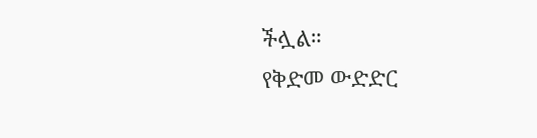ችሏል።
የቅድመ ውድድር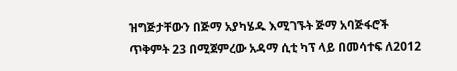ዝግጅታቸውን በጅማ አያካሄዱ እሚገኙት ጅማ አባጅፋሮች ጥቅምት 23 በሚጀምረው አዳማ ሲቲ ካፕ ላይ በመሳተፍ ለ2012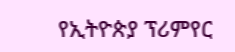የኢትዮጵያ ፕሪምየር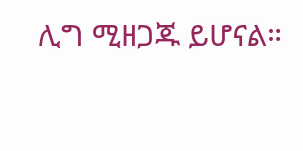ሊግ ሚዘጋጁ ይሆናል።